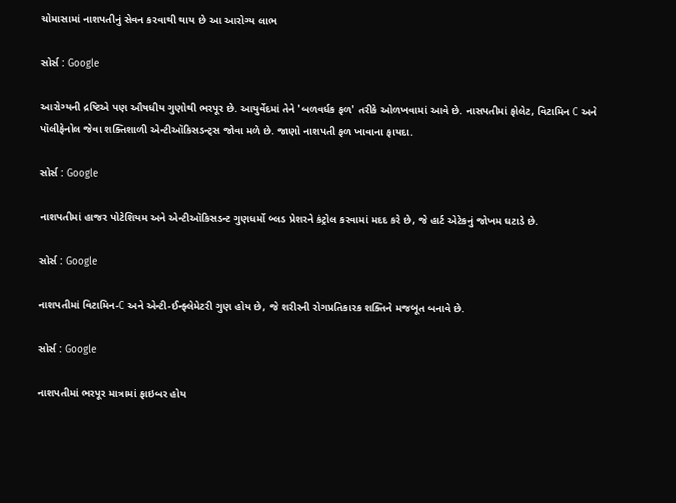ચોમાસામાં નાશપતીનું સેવન કરવાથી થાય છે આ આરોગ્ય લાભ

સોર્સ : Google

આરોગ્યની દ્રષ્ટિએ પણ ઔષધીય ગુણોથી ભરપૂર છે. આયુર્વેદમાં તેને 'બળવર્ધક ફળ' તરીકે ઓળખવામાં આવે છે. નાસપતીમાં ફોલેટ, વિટામિન C અને પૉલીફેનોલ જેવા શક્તિશાળી એન્ટીઑકિસડન્ટ્સ જોવા મળે છે. જાણો નાશપતી ફળ ખાવાના ફાયદા.

સોર્સ : Google

નાશપતીમાં હાજર પોટેશિયમ અને એન્ટીઑકિસડન્ટ ગુણધર્મો બ્લડ પ્રેશરને કંટ્રોલ કરવામાં મદદ કરે છે, જે હાર્ટ એટેકનું જોખમ ઘટાડે છે.

સોર્સ : Google

નાશપતીમાં વિટામિન-C અને એન્ટી-ઈન્ફ્લેમેટરી ગુણ હોય છે, જે શરીરની રોગપ્રતિકારક શક્તિને મજબૂત બનાવે છે.

સોર્સ : Google

નાશપતીમાં ભરપૂર માત્રામાં ફાઇબર હોય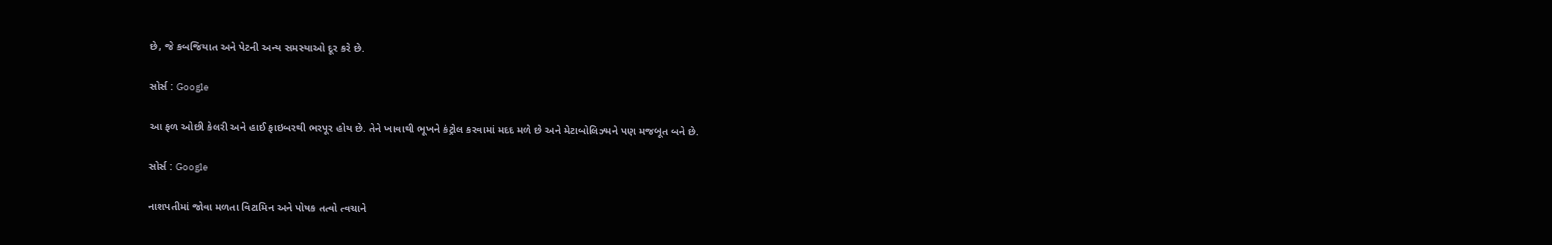છે, જે કબજિયાત અને પેટની અન્ય સમસ્યાઓ દૂર કરે છે.

સોર્સ : Google

આ ફળ ઓછી કેલરી અને હાઈ ફાઇબરથી ભરપૂર હોય છે. તેને ખાવાથી ભૂખને કંટ્રોલ કરવામાં મદદ મળે છે અને મેટાબોલિઝ્મને પણ મજબૂત બને છે.

સોર્સ : Google

નાશપતીમાં જોવા મળતા વિટામિન અને પોષક તત્વો ત્વચાને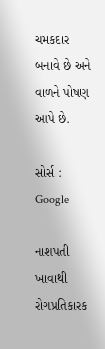ચમકદાર બનાવે છે અને વાળને પોષણ આપે છે.

સોર્સ : Google

નાશપતી ખાવાથી રોગપ્રતિકારક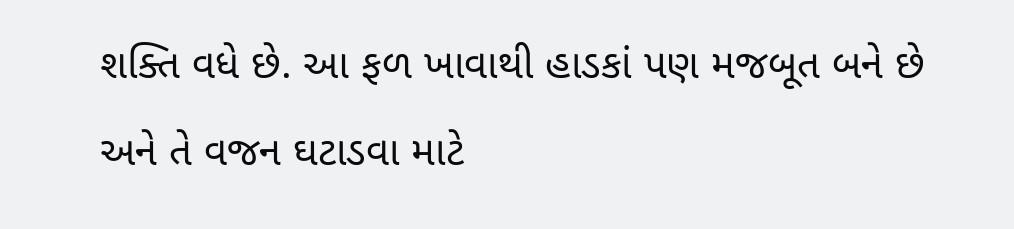શક્તિ વધે છે. આ ફળ ખાવાથી હાડકાં પણ મજબૂત બને છે અને તે વજન ઘટાડવા માટે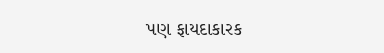પણ ફાયદાકારક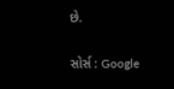છે.

સોર્સ : Google